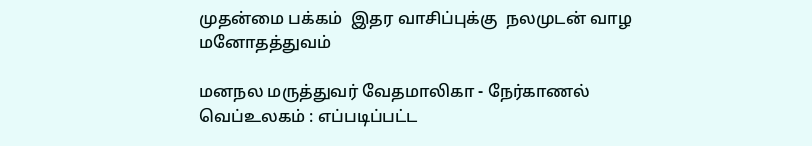முதன்மை பக்கம்  இதர வாசிப்புக்கு  நலமுடன் வாழ  மனோதத்துவம்

மனநல மருத்துவர் வேதமாலிகா - நேர்காணல்
வெப்உலகம் : எப்படிப்பட்ட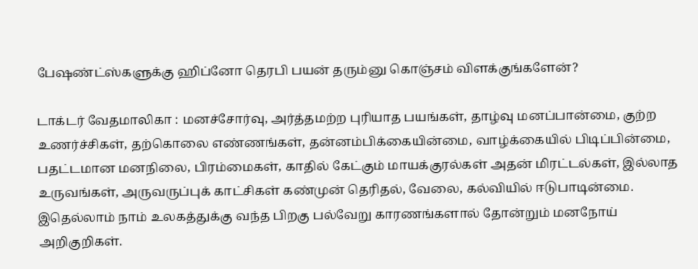பேஷண்ட்ஸ்களுக்கு ஹிப்னோ தெரபி பயன் தரும்னு கொஞ்சம் விளக்குங்களேன்?

டாக்டர் வேதமாலிகா : மனச்சோர்வு, அர்த்தமற்ற புரியாத பயங்கள், தாழ்வு மனப்பான்மை, குற்ற உணர்ச்சிகள், தற்கொலை எண்ணங்கள், தன்னம்பிக்கையின்மை, வாழ்க்கையில் பிடிப்பின்மை, பதட்டமான மனநிலை, பிரம்மைகள், காதில் கேட்கும் மாயக்குரல்கள் அதன் மிரட்டல்கள், இல்லாத உருவங்கள், அருவருப்புக் காட்சிகள் கண்முன் தெரிதல், வேலை, கல்வியில் ஈடுபாடின்மை. இதெல்லாம் நாம் உலகத்துக்கு வந்த பிறகு பல்வேறு காரணங்களால் தோன்றும் மனநோய் அறிகுறிகள்.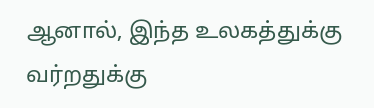ஆனால், இந்த உலகத்துக்கு வர்றதுக்கு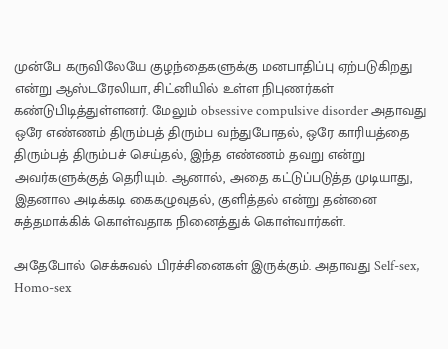முன்பே கருவிலேயே குழந்தைகளுக்கு மனபாதிப்பு ஏற்படுகிறது என்று ஆஸ்டரேலியா, சிட்னியில் உள்ள நிபுணர்கள் கண்டுபிடித்துள்ளனர். மேலும் obsessive compulsive disorder அதாவது ஒரே எண்ணம் திரும்பத் திரும்ப வந்துபோதல், ஒரே காரியத்தை திரும்பத் திரும்பச் செய்தல், இந்த எண்ணம் தவறு என்று அவர்களுக்குத் தெரியும். ஆனால், அதை கட்டுப்படுத்த முடியாது, இதனால அடிக்கடி கைகழுவுதல், குளித்தல் என்று தன்னை சுத்தமாக்கிக் கொள்வதாக நினைத்துக் கொள்வார்கள்.

அதேபோல் செக்சுவல் பிரச்சினைகள் இருக்கும். அதாவது Self-sex, Homo-sex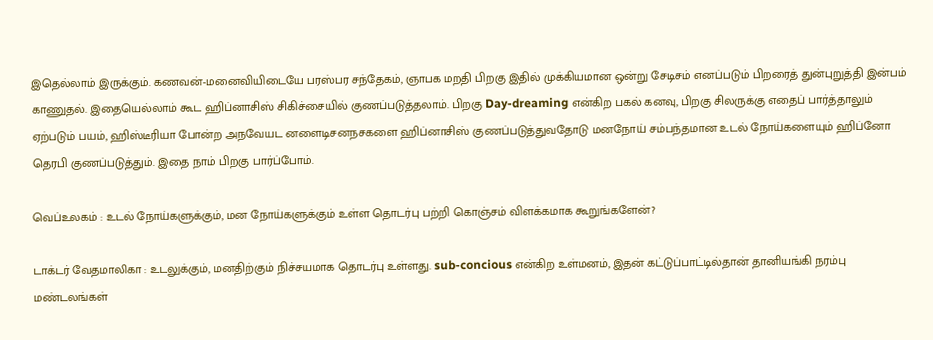இதெல்லாம் இருக்கும். கணவன்-மனைவியிடையே பரஸ்பர சந்தேகம், ஞாபக மறதி பிறகு இதில் முக்கியமான ஒன்று சேடிசம் எனப்படும் பிறரைத் துன்புறுத்தி இன்பம் காணுதல். இதையெல்லாம் கூட ஹிப்னாசிஸ் சிகிச்சையில் குணப்படுத்தலாம். பிறகு Day-dreaming என்கிற பகல் கனவு, பிறகு சிலருக்கு எதைப் பார்த்தாலும் ஏற்படும் பயம், ஹிஸ்டீரியா போன்ற அநவேயட னளைடிசனநசகளை ஹிப்னாசிஸ் குணப்படுத்துவதோடு மனநோய் சம்பந்தமான உடல் நோய்களையும் ஹிப்னோ தெரபி குணப்படுத்தும். இதை நாம் பிறகு பார்ப்போம்.

வெப்உலகம் : உடல் நோய்களுக்கும், மன நோய்களுக்கும் உள்ள தொடர்பு பற்றி கொஞ்சம் விளக்கமாக கூறுங்களேன்?

டாக்டர் வேதமாலிகா : உடலுக்கும், மனதிற்கும் நிச்சயமாக தொடர்பு உள்ளது. sub-concious என்கிற உள்மனம், இதன் கட்டுப்பாட்டில்தான் தானியங்கி நரம்பு மண்டலங்கள்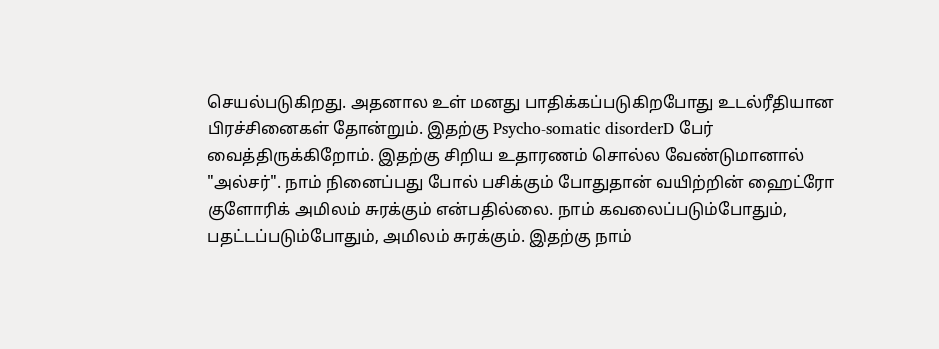செயல்படுகிறது. அதனால உள் மனது பாதிக்கப்படுகிறபோது உடல்ரீதியான பிரச்சினைகள் தோன்றும். இதற்கு Psycho-somatic disorderD பேர் வைத்திருக்கிறோம். இதற்கு சிறிய உதாரணம் சொல்ல வேண்டுமானால் "அல்சர்". நாம் நினைப்பது போல் பசிக்கும் போதுதான் வயிற்றின் ஹைட்ரோ குளோரிக் அமிலம் சுரக்கும் என்பதில்லை. நாம் கவலைப்படும்போதும், பதட்டப்படும்போதும், அமிலம் சுரக்கும். இதற்கு நாம்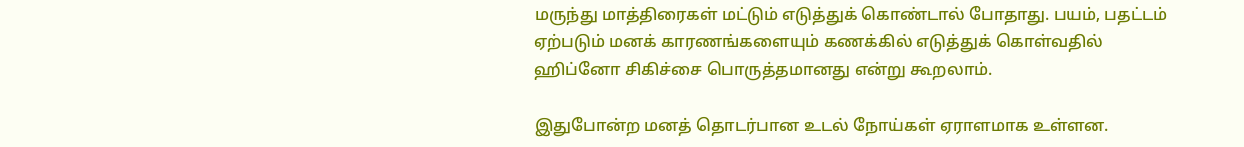மருந்து மாத்திரைகள் மட்டும் எடுத்துக் கொண்டால் போதாது. பயம், பதட்டம் ஏற்படும் மனக் காரணங்களையும் கணக்கில் எடுத்துக் கொள்வதில் ஹிப்னோ சிகிச்சை பொருத்தமானது என்று கூறலாம்.

இதுபோன்ற மனத் தொடர்பான உடல் நோய்கள் ஏராளமாக உள்ளன.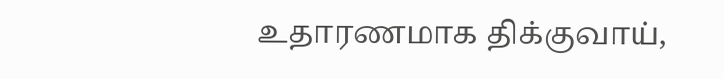உதாரணமாக திக்குவாய்,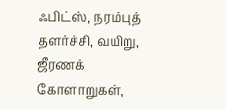ஃபிட்ஸ், நரம்புத் தளர்ச்சி, வயிறு, ஜீரணக் கோளாறுகள்,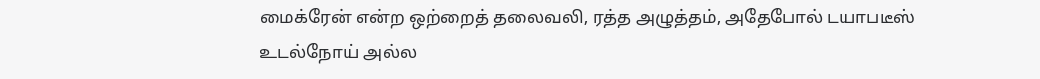மைக்ரேன் என்ற ஒற்றைத் தலைவலி, ரத்த அழுத்தம், அதேபோல் டயாபடீஸ் உடல்நோய் அல்ல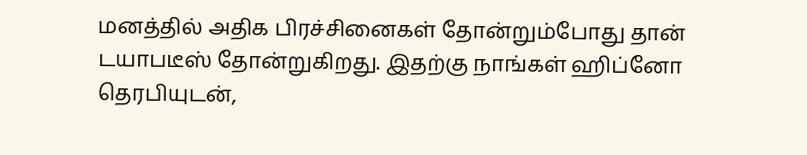மனத்தில் அதிக பிரச்சினைகள் தோன்றும்போது தான் டயாபடீஸ் தோன்றுகிறது. இதற்கு நாங்கள் ஹிப்னோ தெரபியுடன்,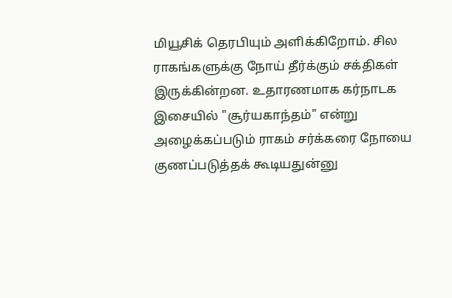மியூசிக் தெரபியும் அளிக்கிறோம். சில ராகங்களுக்கு நோய் தீர்க்கும் சக்திகள் இருக்கின்றன. உதாரணமாக கர்நாடக இசையில் "சூர்யகாந்தம்" என்று அழைக்கப்படும் ராகம் சர்க்கரை நோயை குணப்படுத்தக் கூடியதுன்னு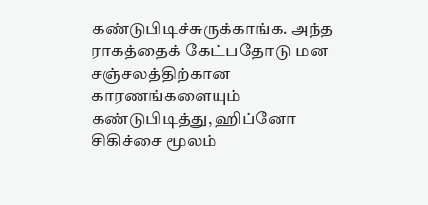கண்டுபிடிச்சுருக்காங்க. அந்த ராகத்தைக் கேட்பதோடு மன சஞ்சலத்திற்கான காரணங்களையும் கண்டுபிடித்து, ஹிப்னோ சிகிச்சை மூலம்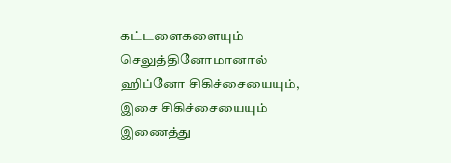கட்டளைகளையும் செலுத்தினோமானால் ஹிப்னோ சிகிச்சையையும், இசை சிகிச்சையையும் இணைத்து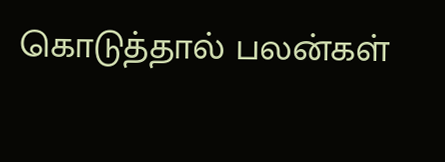கொடுத்தால் பலன்கள்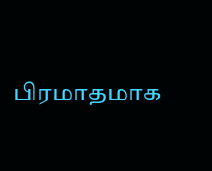பிரமாதமாக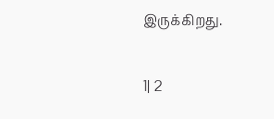இருக்கிறது.

1| 2